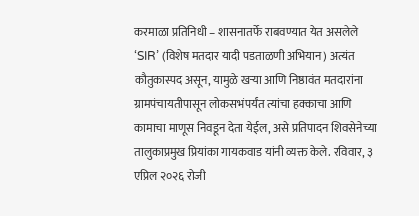करमाळा प्रतिनिधी – शासनातर्फे राबवण्यात येत असलेले ‘SIR’ (विशेष मतदार यादी पडताळणी अभियान) अत्यंत कौतुकास्पद असून, यामुळे खऱ्या आणि निष्ठावंत मतदारांना ग्रामपंचायतीपासून लोकसभंपर्यंत त्यांचा हक्काचा आणि कामाचा माणूस निवडून देता येईल, असे प्रतिपादन शिवसेनेच्या तालुकाप्रमुख प्रियांका गायकवाड यांनी व्यक्त केले. रविवार, ३ एप्रिल २०२६ रोजी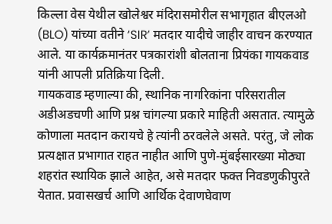किल्ला वेस येथील खोलेश्वर मंदिरासमोरील सभागृहात बीएलओ (BLO) यांच्या वतीने ‘SIR’ मतदार यादीचे जाहीर वाचन करण्यात आले. या कार्यक्रमानंतर पत्रकारांशी बोलताना प्रियंका गायकवाड यांनी आपली प्रतिक्रिया दिली.
गायकवाड म्हणाल्या की, स्थानिक नागरिकांना परिसरातील अडीअडचणी आणि प्रश्न चांगल्या प्रकारे माहिती असतात. त्यामुळे कोणाला मतदान करायचे हे त्यांनी ठरवलेले असते. परंतु, जे लोक प्रत्यक्षात प्रभागात राहत नाहीत आणि पुणे-मुंबईसारख्या मोठ्या शहरांत स्थायिक झाले आहेत, असे मतदार फक्त निवडणुकीपुरते येतात. प्रवासखर्च आणि आर्थिक देवाणघेवाण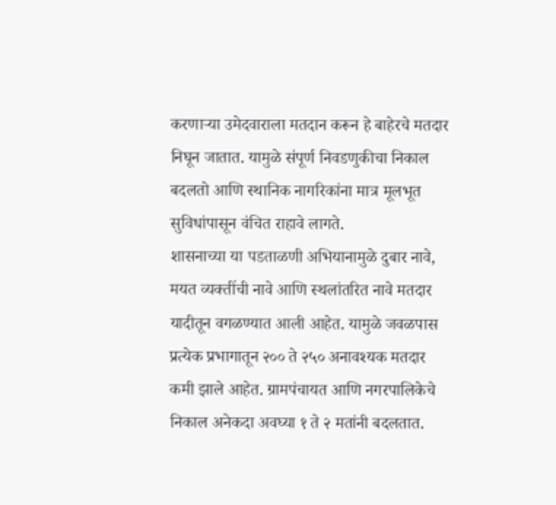करणाऱ्या उमेदवाराला मतदान करून हे बाहेरचे मतदार निघून जातात. यामुळे संपूर्ण निवडणुकीचा निकाल बदलतो आणि स्थानिक नागरिकांना मात्र मूलभूत सुविधांपासून वंचित राहावे लागते.
शासनाच्या या पडताळणी अभियानामुळे दुबार नावे, मयत व्यक्तींची नावे आणि स्थलांतरित नावे मतदार यादीतून वगळण्यात आली आहेत. यामुळे जवळपास प्रत्येक प्रभागातून २०० ते २५० अनावश्यक मतदार कमी झाले आहेत. ग्रामपंचायत आणि नगरपालिकेचे निकाल अनेकदा अवघ्या १ ते २ मतांनी बदलतात.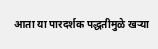आता या पारदर्शक पद्धतीमुळे खऱ्या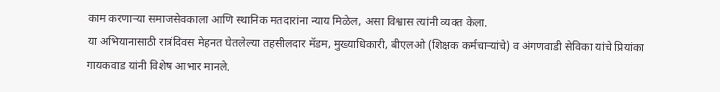काम करणाऱ्या समाजसेवकाला आणि स्थानिक मतदारांना न्याय मिळेल, असा विश्वास त्यांनी व्यक्त केला.
या अभियानासाठी रात्रंदिवस मेहनत घेतलेल्या तहसीलदार मॅडम, मुख्याधिकारी, बीएलओ (शिक्षक कर्मचाऱ्यांचे) व अंगणवाडी सेविका यांचे प्रियांका गायकवाड यांनी विशेष आभार मानले.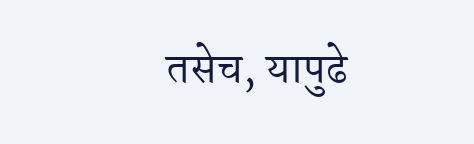तसेच, यापुढे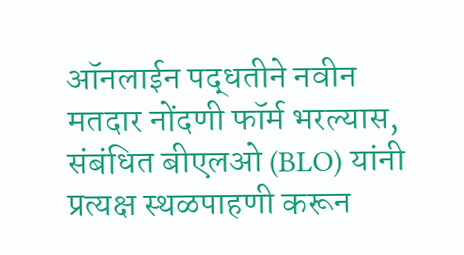ऑनलाईन पद्धतीने नवीन मतदार नोंदणी फॉर्म भरल्यास, संबंधित बीएलओ (BLO) यांनी प्रत्यक्ष स्थळपाहणी करून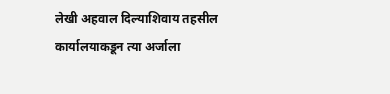लेखी अहवाल दिल्याशिवाय तहसील कार्यालयाकडून त्या अर्जाला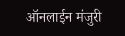ऑनलाईन मंजुरी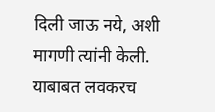दिली जाऊ नये, अशी मागणी त्यांनी केली. याबाबत लवकरच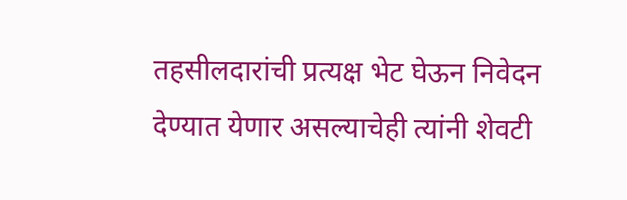तहसीलदारांची प्रत्यक्ष भेट घेऊन निवेदन देण्यात येणार असल्याचेही त्यांनी शेवटी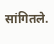सांगितले.